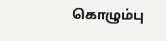கொழும்பு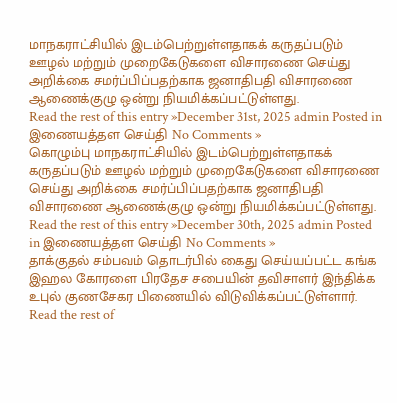மாநகராட்சியில் இடம்பெற்றுள்ளதாகக் கருதப்படும் ஊழல் மற்றும் முறைகேடுகளை விசாரணை செய்து அறிக்கை சமர்ப்பிப்பதற்காக ஜனாதிபதி விசாரணை ஆணைக்குழு ஒன்று நியமிக்கப்பட்டுள்ளது.
Read the rest of this entry »December 31st, 2025 admin Posted in இணையத்தள செய்தி No Comments »
கொழும்பு மாநகராட்சியில் இடம்பெற்றுள்ளதாகக் கருதப்படும் ஊழல் மற்றும் முறைகேடுகளை விசாரணை செய்து அறிக்கை சமர்ப்பிப்பதற்காக ஜனாதிபதி விசாரணை ஆணைக்குழு ஒன்று நியமிக்கப்பட்டுள்ளது.
Read the rest of this entry »December 30th, 2025 admin Posted in இணையத்தள செய்தி No Comments »
தாக்குதல் சம்பவம் தொடர்பில் கைது செய்யப்பட்ட கங்க இஹல கோரளை பிரதேச சபையின் தவிசாளர் இந்திக்க உபுல் குணசேகர பிணையில் விடுவிக்கப்பட்டுள்ளார்.
Read the rest of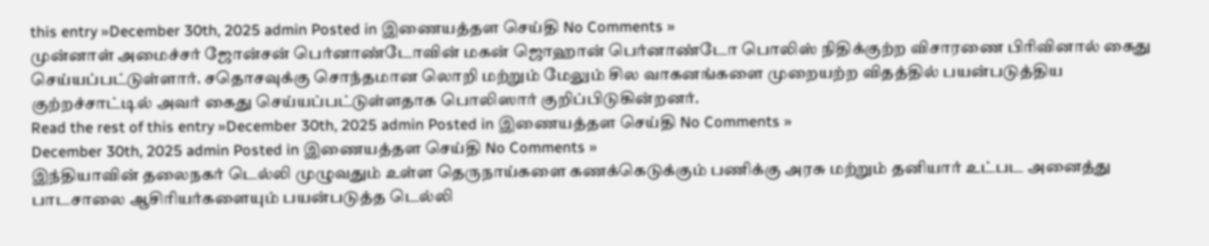this entry »December 30th, 2025 admin Posted in இணையத்தள செய்தி No Comments »
முன்னாள் அமைச்சர் ஜோன்சன் பெர்னாண்டோவின் மகன் ஜொஹான் பெர்னாண்டோ பொலிஸ் நிதிக்குற்ற விசாரணை பிரிவினால் கைது செய்யப்பட்டுள்ளார். சதொசவுக்கு சொந்தமான லொறி மற்றும் மேலும் சில வாகனங்களை முறையற்ற விதத்தில் பயன்படுத்திய குற்றச்சாட்டில் அவர் கைது செய்யப்பட்டுள்ளதாக பொலிஸார் குறிப்பிடுகின்றனர்.
Read the rest of this entry »December 30th, 2025 admin Posted in இணையத்தள செய்தி No Comments »
December 30th, 2025 admin Posted in இணையத்தள செய்தி No Comments »
இந்தியாவின் தலைநகர் டெல்லி முழுவதும் உள்ள தெருநாய்களை கணக்கெடுக்கும் பணிக்கு அரசு மற்றும் தனியார் உட்பட அனைத்து பாடசாலை ஆசிரியர்களையும் பயன்படுத்த டெல்லி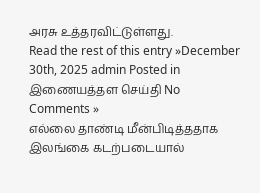அரசு உத்தரவிட்டுள்ளது.
Read the rest of this entry »December 30th, 2025 admin Posted in இணையத்தள செய்தி No Comments »
எல்லை தாண்டி மீன்பிடித்ததாக இலங்கை கடற்படையால்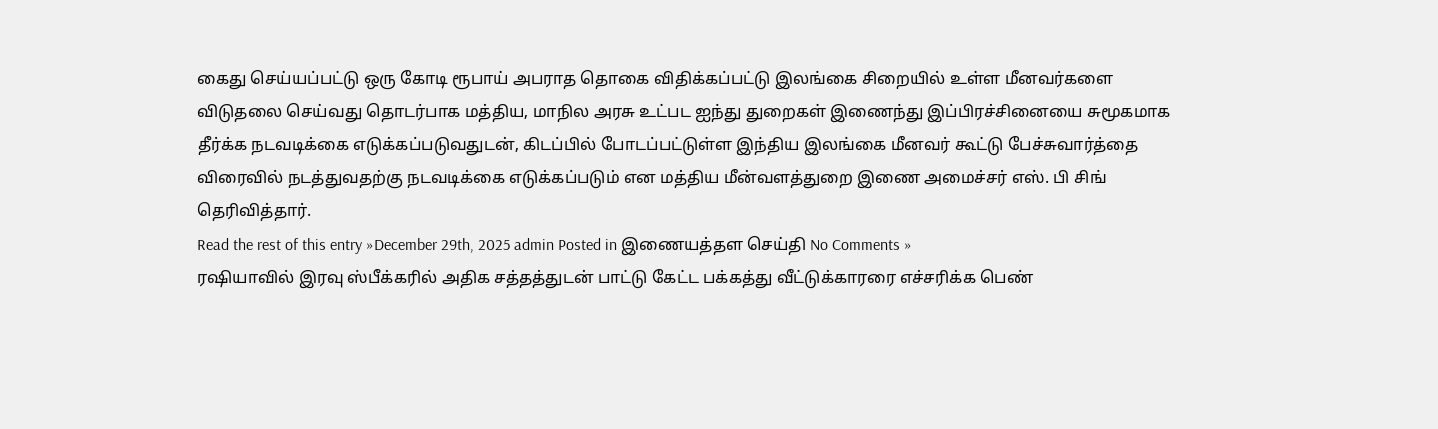கைது செய்யப்பட்டு ஒரு கோடி ரூபாய் அபராத தொகை விதிக்கப்பட்டு இலங்கை சிறையில் உள்ள மீனவர்களை விடுதலை செய்வது தொடர்பாக மத்திய, மாநில அரசு உட்பட ஐந்து துறைகள் இணைந்து இப்பிரச்சினையை சுமூகமாக தீர்க்க நடவடிக்கை எடுக்கப்படுவதுடன், கிடப்பில் போடப்பட்டுள்ள இந்திய இலங்கை மீனவர் கூட்டு பேச்சுவார்த்தை விரைவில் நடத்துவதற்கு நடவடிக்கை எடுக்கப்படும் என மத்திய மீன்வளத்துறை இணை அமைச்சர் எஸ். பி சிங் தெரிவித்தார்.
Read the rest of this entry »December 29th, 2025 admin Posted in இணையத்தள செய்தி No Comments »
ரஷியாவில் இரவு ஸ்பீக்கரில் அதிக சத்தத்துடன் பாட்டு கேட்ட பக்கத்து வீட்டுக்காரரை எச்சரிக்க பெண்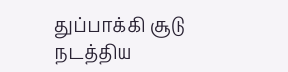துப்பாக்கி சூடு நடத்திய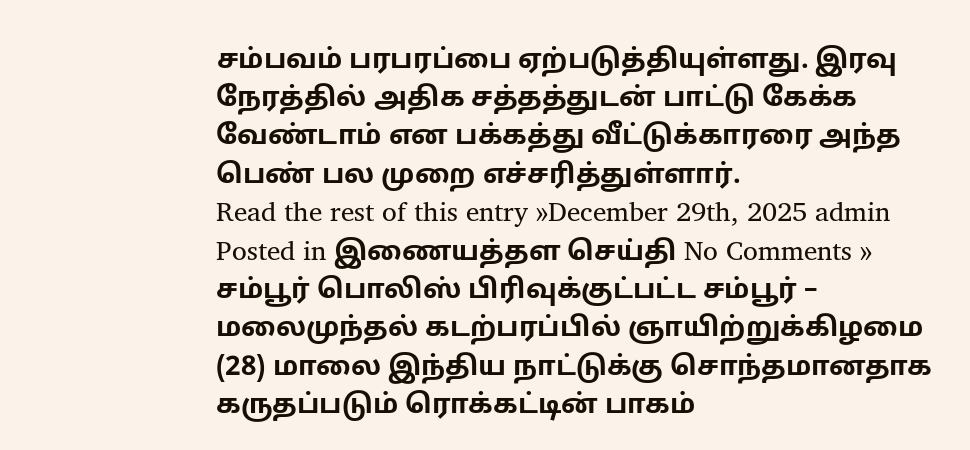சம்பவம் பரபரப்பை ஏற்படுத்தியுள்ளது. இரவு நேரத்தில் அதிக சத்தத்துடன் பாட்டு கேக்க வேண்டாம் என பக்கத்து வீட்டுக்காரரை அந்த பெண் பல முறை எச்சரித்துள்ளார்.
Read the rest of this entry »December 29th, 2025 admin Posted in இணையத்தள செய்தி No Comments »
சம்பூர் பொலிஸ் பிரிவுக்குட்பட்ட சம்பூர் – மலைமுந்தல் கடற்பரப்பில் ஞாயிற்றுக்கிழமை (28) மாலை இந்திய நாட்டுக்கு சொந்தமானதாக கருதப்படும் ரொக்கட்டின் பாகம்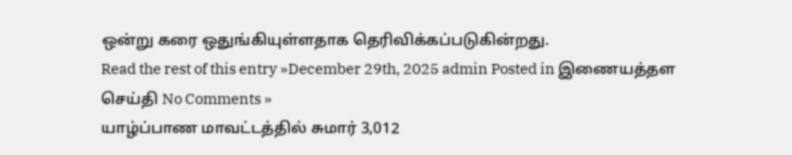ஒன்று கரை ஒதுங்கியுள்ளதாக தெரிவிக்கப்படுகின்றது.
Read the rest of this entry »December 29th, 2025 admin Posted in இணையத்தள செய்தி No Comments »
யாழ்ப்பாண மாவட்டத்தில் சுமார் 3,012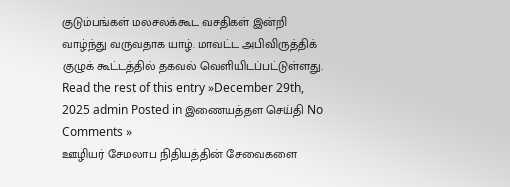குடும்பங்கள் மலசலக்கூட வசதிகள் இன்றி வாழ்ந்து வருவதாக யாழ். மாவட்ட அபிவிருத்திக் குழுக் கூட்டத்தில் தகவல் வெளியிடப்பட்டுள்ளது.
Read the rest of this entry »December 29th, 2025 admin Posted in இணையத்தள செய்தி No Comments »
ஊழியர் சேமலாப நிதியத்தின் சேவைகளை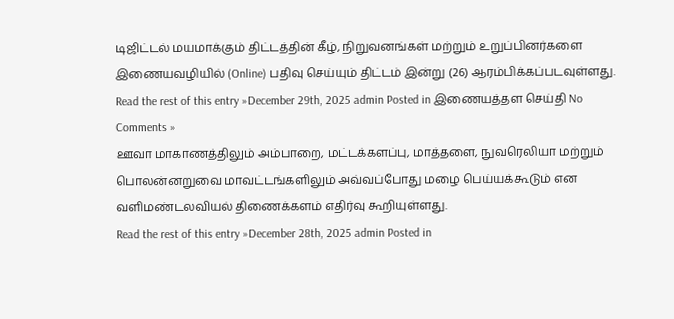டிஜிட்டல் மயமாக்கும் திட்டத்தின் கீழ், நிறுவனங்கள் மற்றும் உறுப்பினர்களை இணையவழியில் (Online) பதிவு செய்யும் திட்டம் இன்று (26) ஆரம்பிக்கப்படவுள்ளது.
Read the rest of this entry »December 29th, 2025 admin Posted in இணையத்தள செய்தி No Comments »
ஊவா மாகாணத்திலும் அம்பாறை, மட்டக்களப்பு, மாத்தளை, நுவரெலியா மற்றும் பொலன்னறுவை மாவட்டங்களிலும் அவ்வப்போது மழை பெய்யக்கூடும் என வளிமண்டலவியல் திணைக்களம் எதிர்வு கூறியுள்ளது.
Read the rest of this entry »December 28th, 2025 admin Posted in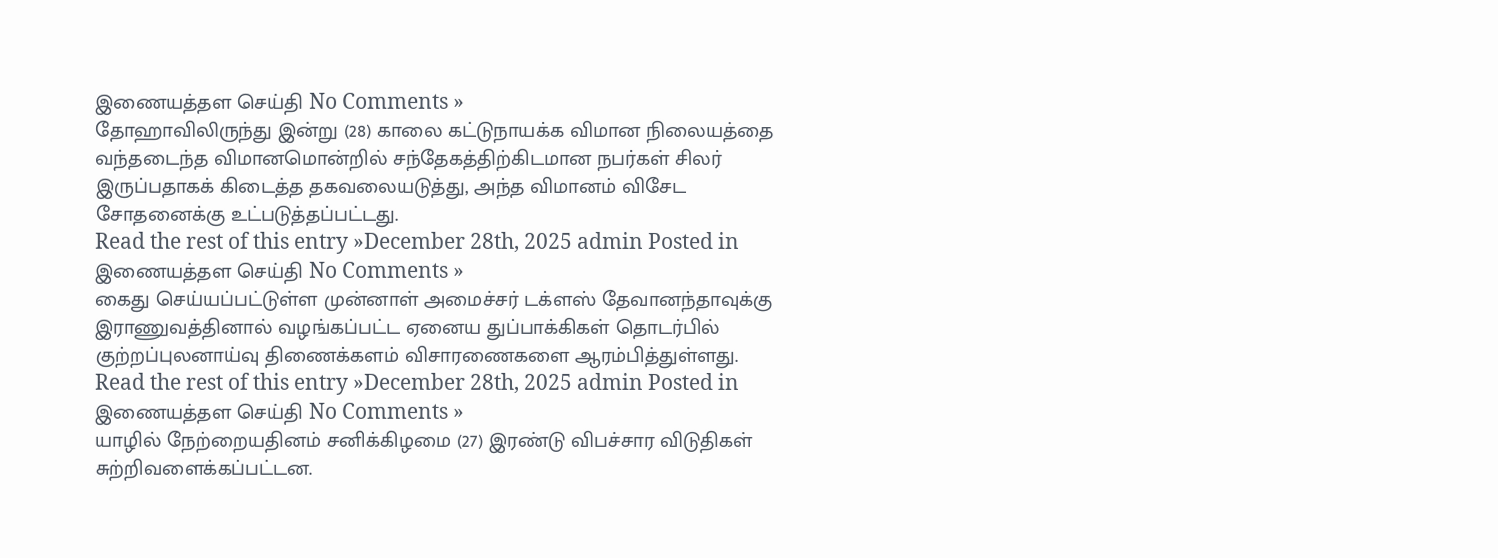இணையத்தள செய்தி No Comments »
தோஹாவிலிருந்து இன்று (28) காலை கட்டுநாயக்க விமான நிலையத்தை வந்தடைந்த விமானமொன்றில் சந்தேகத்திற்கிடமான நபர்கள் சிலர் இருப்பதாகக் கிடைத்த தகவலையடுத்து, அந்த விமானம் விசேட சோதனைக்கு உட்படுத்தப்பட்டது.
Read the rest of this entry »December 28th, 2025 admin Posted in இணையத்தள செய்தி No Comments »
கைது செய்யப்பட்டுள்ள முன்னாள் அமைச்சர் டக்ளஸ் தேவானந்தாவுக்கு இராணுவத்தினால் வழங்கப்பட்ட ஏனைய துப்பாக்கிகள் தொடர்பில் குற்றப்புலனாய்வு திணைக்களம் விசாரணைகளை ஆரம்பித்துள்ளது.
Read the rest of this entry »December 28th, 2025 admin Posted in இணையத்தள செய்தி No Comments »
யாழில் நேற்றையதினம் சனிக்கிழமை (27) இரண்டு விபச்சார விடுதிகள் சுற்றிவளைக்கப்பட்டன.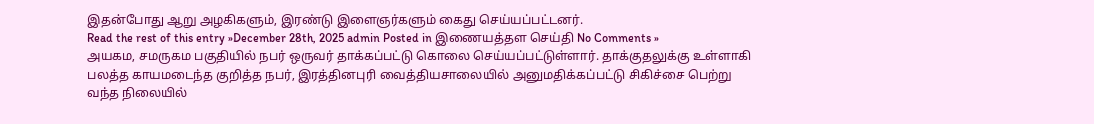இதன்போது ஆறு அழகிகளும், இரண்டு இளைஞர்களும் கைது செய்யப்பட்டனர்.
Read the rest of this entry »December 28th, 2025 admin Posted in இணையத்தள செய்தி No Comments »
அயகம, சமருகம பகுதியில் நபர் ஒருவர் தாக்கப்பட்டு கொலை செய்யப்பட்டுள்ளார். தாக்குதலுக்கு உள்ளாகி பலத்த காயமடைந்த குறித்த நபர், இரத்தினபுரி வைத்தியசாலையில் அனுமதிக்கப்பட்டு சிகிச்சை பெற்று வந்த நிலையில்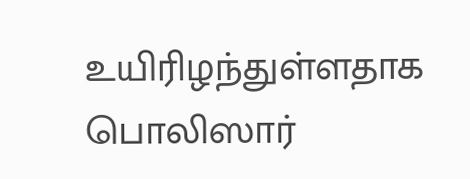உயிரிழந்துள்ளதாக பொலிஸார்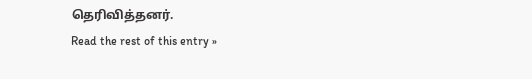தெரிவித்தனர்.
Read the rest of this entry »